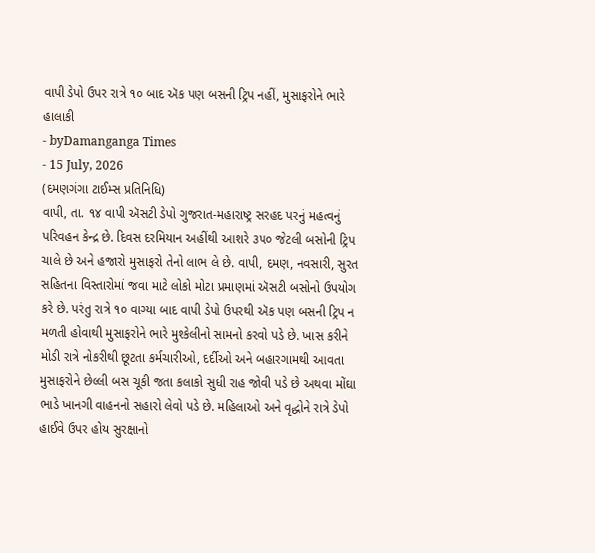વાપી ડેપો ઉપર રાત્રે ૧૦ બાદ ઍક પણ બસની ટ્રિપ નહીં, મુસાફરોને ભારે હાલાકી
- byDamanganga Times
- 15 July, 2026
(દમણગંગા ટાઈમ્સ પ્રતિનિધિ)
વાપી, તા. ૧૪ વાપી ઍસટી ડેપો ગુજરાત-મહારાષ્ટ્ર સરહદ પરનું મહત્વનું પરિવહન કેન્દ્ર છે. દિવસ દરમિયાન અહીંથી આશરે ૩૫૦ જેટલી બસોની ટ્રિપ ચાલે છે અને હજારો મુસાફરો તેનો લાભ લે છે. વાપી, દમણ, નવસારી, સુરત સહિતના વિસ્તારોમાં જવા માટે લોકો મોટા પ્રમાણમાં ઍસટી બસોનો ઉપયોગ કરે છે. પરંતુ રાત્રે ૧૦ વાગ્યા બાદ વાપી ડેપો ઉપરથી ઍક પણ બસની ટ્રિપ ન મળતી હોવાથી મુસાફરોને ભારે મુશ્કેલીનો સામનો કરવો પડે છે. ખાસ કરીને મોડી રાત્રે નોકરીથી છૂટતા કર્મચારીઓ, દર્દીઓ અને બહારગામથી આવતા મુસાફરોને છેલ્લી બસ ચૂકી જતા કલાકો સુધી રાહ જોવી પડે છે અથવા મોંઘા ભાડે ખાનગી વાહનનો સહારો લેવો પડે છે. મહિલાઓ અને વૃદ્ધોને રાત્રે ડેપો હાઈવે ઉપર હોય સુરક્ષાનો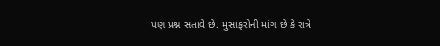પણ પ્રશ્ન સતાવે છે. મુસાફરોની માંગ છે કે રાત્રે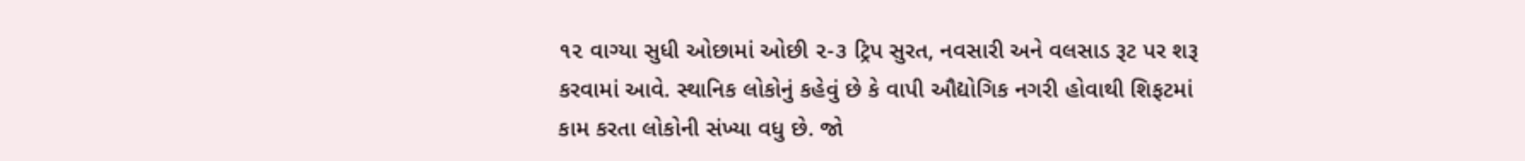૧૨ વાગ્યા સુધી ઓછામાં ઓછી ૨-૩ ટ્રિપ સુરત, નવસારી અને વલસાડ રૂટ પર શરૂ કરવામાં આવે. સ્થાનિક લોકોનું કહેવું છે કે વાપી ઔદ્યોગિક નગરી હોવાથી શિફટમાં કામ કરતા લોકોની સંખ્યા વધુ છે. જો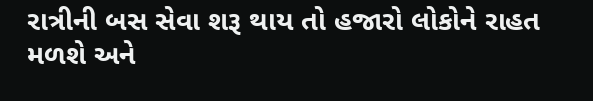રાત્રીની બસ સેવા શરૂ થાય તો હજારો લોકોને રાહત મળશે અને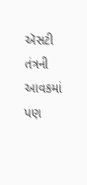ઍસટી તંત્રની આવકમાં પણ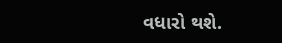વધારો થશે.